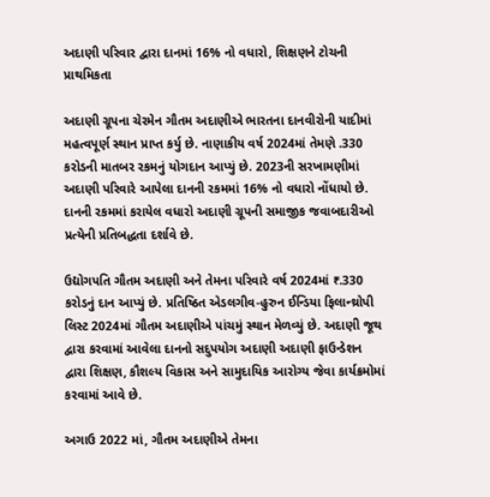અદાણી પરિવાર દ્વારા દાનમાં 16% નો વધારો, શિક્ષણને ટોચની પ્રાથમિકતા

અદાણી ગ્રૂપના ચેરમેન ગૌતમ અદાણીએ ભારતના દાનવીરોની યાદીમાં મહત્વપૂર્ણ સ્થાન પ્રાપ્ત કર્યુ છે. નાણાકીય વર્ષ 2024માં તેમણે .330 કરોડની માતબર રકમનું યોગદાન આપ્યું છે. 2023ની સરખામણીમાં અદાણી પરિવારે આપેલા દાનની રકમમાં 16% નો વધારો નોંધાયો છે. દાનની રકમમાં કરાયેલ વધારો અદાણી ગ્રૂપની સમાજીક જવાબદારીઓ પ્રત્યેની પ્રતિબદ્ધતા દર્શાવે છે.

ઉદ્યોગપતિ ગૌતમ અદાણી અને તેમના પરિવારે વર્ષ 2024માં ₹.330 કરોડનું દાન આપ્યું છે. પ્રતિષ્ઠિત એડલગીવ-હુરુન ઈન્ડિયા ફિલાન્થ્રોપી લિસ્ટ 2024માં ગૌતમ અદાણીએ પાંચમું સ્થાન મેળવ્યું છે. અદાણી જૂથ દ્વારા કરવામાં આવેલા દાનનો સદુપયોગ અદાણી અદાણી ફાઉન્ડેશન દ્વારા શિક્ષણ, કૌશલ્ય વિકાસ અને સામુદાયિક આરોગ્ય જેવા કાર્યક્રમોમાં કરવામાં આવે છે.

અગાઉ 2022 માં, ગૌતમ અદાણીએ તેમના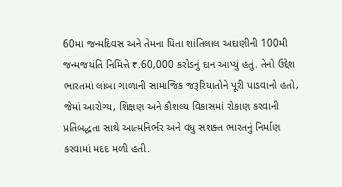60મા જન્મદિવસ અને તેમના પિતા શાંતિલાલ અદાણીની 100મી જન્મજયંતિ નિમિત્તે ₹.60,000 કરોડનું દાન આપ્યું હતું. તેનો ઉદ્દેશ ભારતમાં લાંબા ગાળાની સામાજિક જરૂરિયાતોને પૂરી પાડવાનો હતો, જેમાં આરોગ્ય, શિક્ષણ અને કૌશલ્ય વિકાસમાં રોકાણ કરવાની પ્રતિબદ્ધતા સાથે આત્મનિર્ભર અને વધુ સશક્ત ભારતનું નિર્માણ કરવામાં મદદ મળી હતી.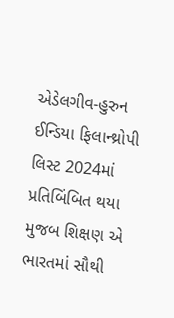એડેલગીવ-હુરુન ઈન્ડિયા ફિલાન્થ્રોપી લિસ્ટ 2024માં પ્રતિબિંબિત થયા મુજબ શિક્ષણ એ ભારતમાં સૌથી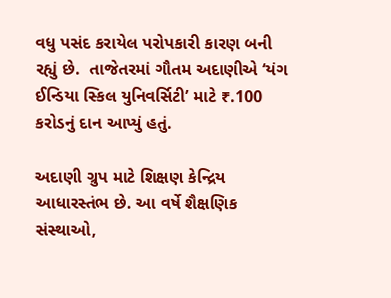વધુ પસંદ કરાયેલ પરોપકારી કારણ બની રહ્યું છે.  તાજેતરમાં ગૌતમ અદાણીએ ‘યંગ ઈન્ડિયા સ્કિલ યુનિવર્સિટી’ માટે ₹.100 કરોડનું દાન આપ્યું હતું.

અદાણી ગ્રુપ માટે શિક્ષણ કેન્દ્રિય આધારસ્તંભ છે. આ વર્ષે શૈક્ષણિક સંસ્થાઓ,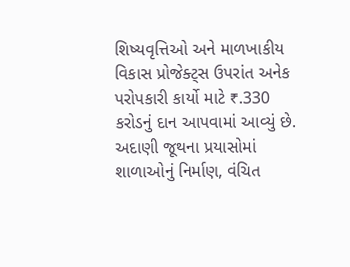શિષ્યવૃત્તિઓ અને માળખાકીય વિકાસ પ્રોજેક્ટ્સ ઉપરાંત અનેક પરોપકારી કાર્યો માટે ₹.330 કરોડનું દાન આપવામાં આવ્યું છે. અદાણી જૂથના પ્રયાસોમાં શાળાઓનું નિર્માણ, વંચિત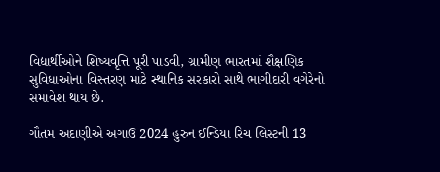વિદ્યાર્થીઓને શિષ્યવૃત્તિ પૂરી પાડવી, ગ્રામીણ ભારતમાં શૈક્ષણિક સુવિધાઓના વિસ્તરણ માટે સ્થાનિક સરકારો સાથે ભાગીદારી વગેરેનો સમાવેશ થાય છે.

ગૌતમ અદાણીએ અગાઉ 2024 હુરુન ઈન્ડિયા રિચ લિસ્ટની 13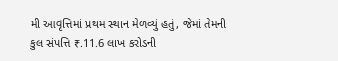મી આવૃત્તિમાં પ્રથમ સ્થાન મેળવ્યું હતું, જેમાં તેમની કુલ સંપત્તિ ₹.11.6 લાખ કરોડની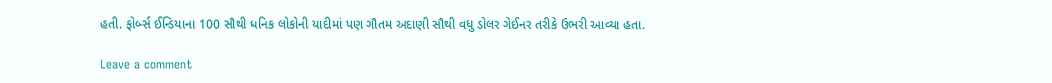હતી. ફોર્બ્સ ઈન્ડિયાના 100 સૌથી ધનિક લોકોની યાદીમાં પણ ગૌતમ અદાણી સૌથી વધુ ડોલર ગેઈનર તરીકે ઉભરી આવ્યા હતા.

Leave a comment